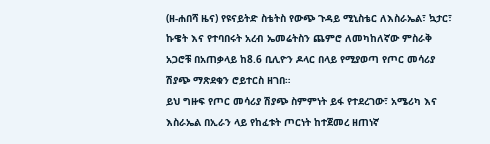(ዘ-ሐበሻ ዜና) የዩናይትድ ስቴትስ የውጭ ጉዳይ ሚኒስቴር ለእስራኤል፣ ኳታር፣ ኩዌት እና የተባበሩት አረብ ኤመሬትስን ጨምሮ ለመካከለኛው ምስራቅ አጋሮቹ በአጠቃላይ ከ8.6 ቢሊዮን ዶላር በላይ የሚያወጣ የጦር መሳሪያ ሽያጭ ማጽደቁን ሮይተርስ ዘገበ።
ይህ ግዙፍ የጦር መሳሪያ ሽያጭ ስምምነት ይፋ የተደረገው፣ አሜሪካ እና እስራኤል በኢራን ላይ የከፈቱት ጦርነት ከተጀመረ ዘጠነኛ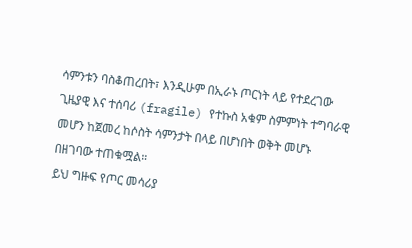ሳምንቱን ባስቆጠረበት፣ እንዲሁም በኢራኑ ጦርነት ላይ የተደረገው ጊዜያዊ እና ተሰባሪ (fragile) የተኩስ አቁም ስምምነት ተግባራዊ መሆን ከጀመረ ከሶስት ሳምንታት በላይ በሆነበት ወቅት መሆኑ በዘገባው ተጠቁሟል።
ይህ ግዙፍ የጦር መሳሪያ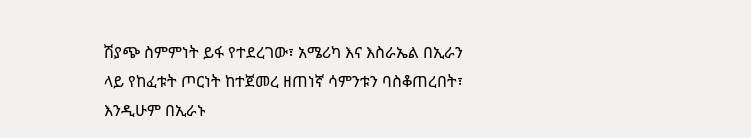ሽያጭ ስምምነት ይፋ የተደረገው፣ አሜሪካ እና እስራኤል በኢራን ላይ የከፈቱት ጦርነት ከተጀመረ ዘጠነኛ ሳምንቱን ባስቆጠረበት፣ እንዲሁም በኢራኑ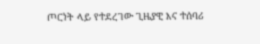ጦርነት ላይ የተደረገው ጊዜያዊ እና ተሰባሪ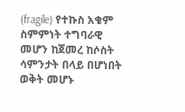(fragile) የተኩስ አቁም ስምምነት ተግባራዊ መሆን ከጀመረ ከሶስት ሳምንታት በላይ በሆነበት ወቅት መሆኑ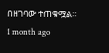በዘገባው ተጠቁሟል።
1 month ago